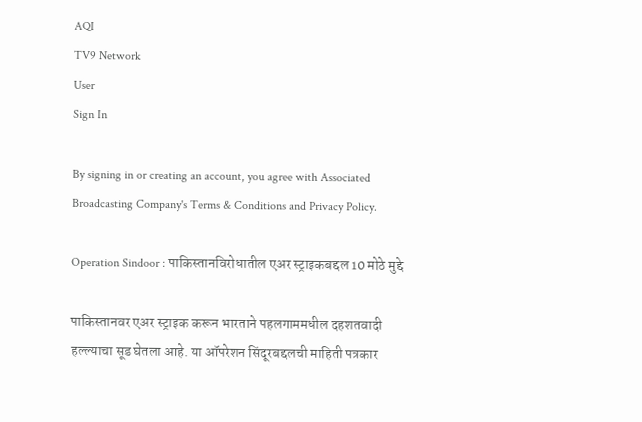AQI
TV9 Network
User
Sign In

By signing in or creating an account, you agree with Associated Broadcasting Company's Terms & Conditions and Privacy Policy.

Operation Sindoor : पाकिस्तानविरोधातील एअर स्ट्राइकबद्दल 10 मोठे मुद्दे

पाकिस्तानवर एअर स्ट्राइक करून भारताने पहलगाममधील दहशतवादी हल्ल्याचा सूड घेतला आहे. या ऑपरेशन सिंदूरबद्दलची माहिती पत्रकार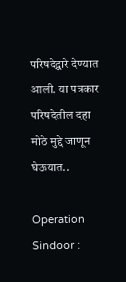परिषदेद्वारे देण्यात आली. या पत्रकार परिषदेतील दहा मोठे मुद्दे जाणून घेऊयात..

Operation Sindoor :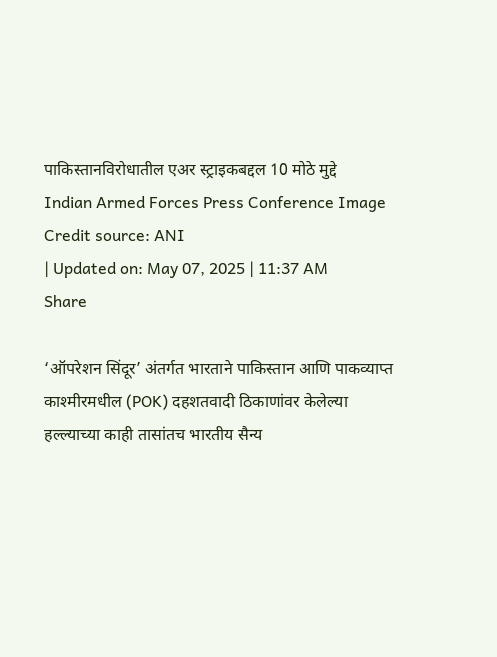पाकिस्तानविरोधातील एअर स्ट्राइकबद्दल 10 मोठे मुद्दे
Indian Armed Forces Press Conference Image Credit source: ANI
| Updated on: May 07, 2025 | 11:37 AM
Share

‘ऑपरेशन सिंदूर’ अंतर्गत भारताने पाकिस्तान आणि पाकव्याप्त काश्मीरमधील (POK) दहशतवादी ठिकाणांवर केलेल्या हल्ल्याच्या काही तासांतच भारतीय सैन्य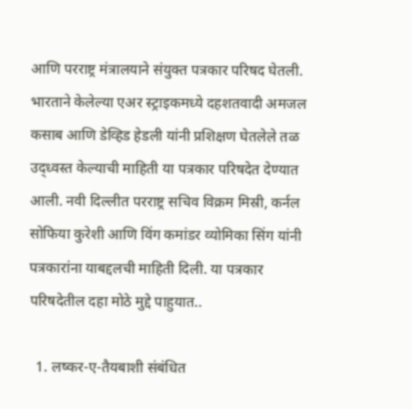आणि परराष्ट्र मंत्रालयाने संयुक्त पत्रकार परिषद घेतली. भारताने केलेल्या एअर स्ट्राइकमध्ये दहशतवादी अमजल कसाब आणि डेव्हिड हेडली यांनी प्रशिक्षण घेतलेले तळ उद्ध्वस्त केल्याची माहिती या पत्रकार परिषदेत देण्यात आली. नवी दिल्लीत परराष्ट्र सचिव विक्रम मिस्री, कर्नल सोफिया कुरेशी आणि विंग कमांडर व्योमिका सिंग यांनी पत्रकारांना याबद्दलची माहिती दिली. या पत्रकार परिषदेतील दहा मोठे मुद्दे पाहुयात..

  1. लष्कर-ए-तैयबाशी संबंधित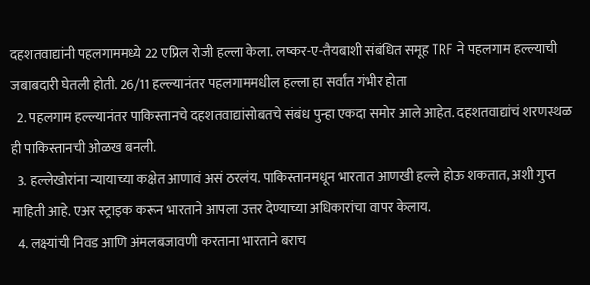दहशतवाद्यांनी पहलगाममध्ये 22 एप्रिल रोजी हल्ला केला. लष्कर-ए-तैयबाशी संबंधित समूह TRF ने पहलगाम हल्ल्याची जबाबदारी घेतली होती. 26/11 हल्ल्यानंतर पहलगाममधील हल्ला हा सर्वांत गंभीर होता
  2. पहलगाम हल्ल्यानंतर पाकिस्तानचे दहशतवाद्यांसोबतचे संबंध पुन्हा एकदा समोर आले आहेत. दहशतवाद्यांचं शरणस्थळ ही पाकिस्तानची ओळख बनली.
  3. हल्लेखोरांना न्यायाच्या कक्षेत आणावं असं ठरलंय. पाकिस्तानमधून भारतात आणखी हल्ले होऊ शकतात, अशी गुप्त माहिती आहे. एअर स्ट्राइक करून भारताने आपला उत्तर देण्याच्या अधिकारांचा वापर केलाय.
  4. लक्ष्यांची निवड आणि अंमलबजावणी करताना भारताने बराच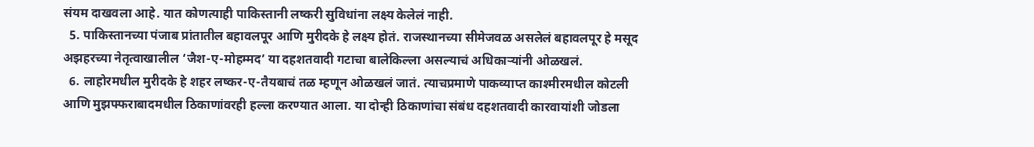संयम दाखवला आहे. यात कोणत्याही पाकिस्तानी लष्करी सुविधांना लक्ष्य केलेलं नाही.
  5. पाकिस्तानच्या पंजाब प्रांतातील बहावलपूर आणि मुरीदके हे लक्ष्य होतं. राजस्थानच्या सीमेजवळ असलेलं बहावलपूर हे मसूद अझहरच्या नेतृत्वाखालील ‘जैश-ए-मोहम्मद’ या दहशतवादी गटाचा बालेकिल्ला असल्याचं अधिकाऱ्यांनी ओळखलं.
  6. लाहोरमधील मुरीदके हे शहर लष्कर-ए-तैयबाचं तळ म्हणून ओळखलं जातं. त्याचप्रमाणे पाकव्याप्त काश्मीरमधील कोटली आणि मुझफ्फराबादमधील ठिकाणांवरही हल्ला करण्यात आला. या दोन्ही ठिकाणांचा संबंध दहशतवादी कारवायांशी जोडला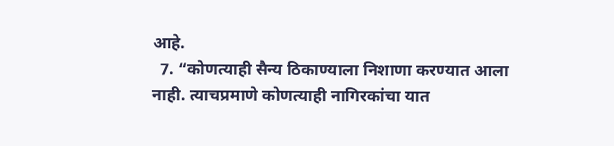आहे.
  7. “कोणत्याही सैन्य ठिकाण्याला निशाणा करण्यात आला नाही. त्याचप्रमाणे कोणत्याही नागिरकांचा यात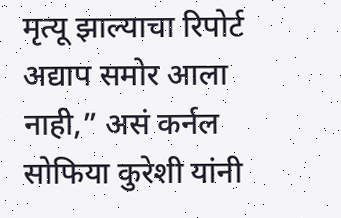मृत्यू झाल्याचा रिपोर्ट अद्याप समोर आला नाही,” असं कर्नल सोफिया कुरेशी यांनी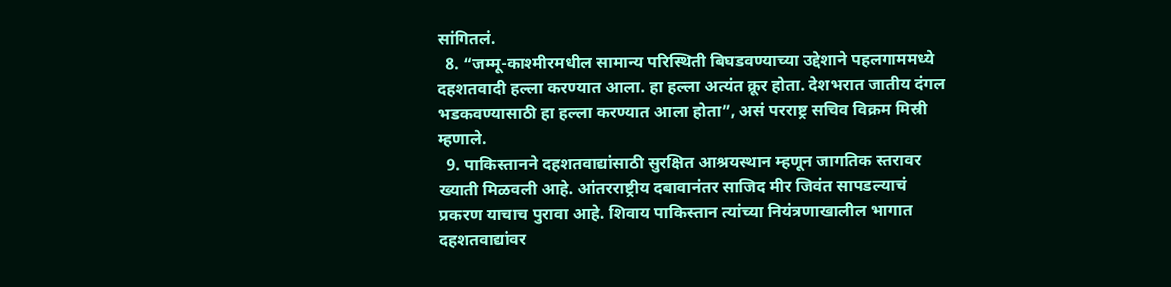सांगितलं.
  8. “जम्मू-काश्मीरमधील सामान्य परिस्थिती बिघडवण्याच्या उद्देशाने पहलगाममध्ये दहशतवादी हल्ला करण्यात आला. हा हल्ला अत्यंत क्रूर होता. देशभरात जातीय दंगल भडकवण्यासाठी हा हल्ला करण्यात आला होता”, असं परराष्ट्र सचिव विक्रम मिस्री म्हणाले.
  9. पाकिस्तानने दहशतवाद्यांसाठी सुरक्षित आश्रयस्थान म्हणून जागतिक स्तरावर ख्याती मिळवली आहे. आंतरराष्ट्रीय दबावानंतर साजिद मीर जिवंत सापडल्याचं प्रकरण याचाच पुरावा आहे. शिवाय पाकिस्तान त्यांच्या नियंत्रणाखालील भागात दहशतवाद्यांवर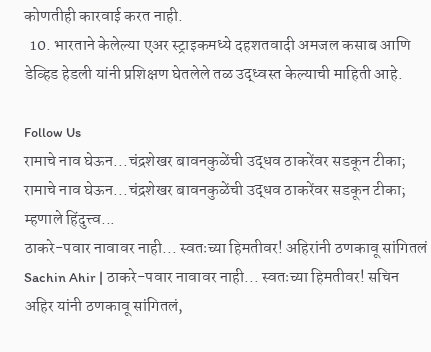कोणतीही कारवाई करत नाही.
  10. भारताने केलेल्या एअर स्ट्राइकमध्ये दहशतवादी अमजल कसाब आणि डेव्हिड हेडली यांनी प्रशिक्षण घेतलेले तळ उद्ध्वस्त केल्याची माहिती आहे.

Follow Us
रामाचे नाव घेऊन...चंद्रशेखर बावनकुळेंची उद्धव ठाकरेंवर सडकून टीका;
रामाचे नाव घेऊन...चंद्रशेखर बावनकुळेंची उद्धव ठाकरेंवर सडकून टीका; म्हणाले हिंदुत्त्व...
ठाकरे-पवार नावावर नाही... स्वतःच्या हिमतीवर! अहिरांनी ठणकावू सांगितलं
Sachin Ahir | ठाकरे-पवार नावावर नाही... स्वतःच्या हिमतीवर! सचिन अहिर यांनी ठणकावू सांगितलं,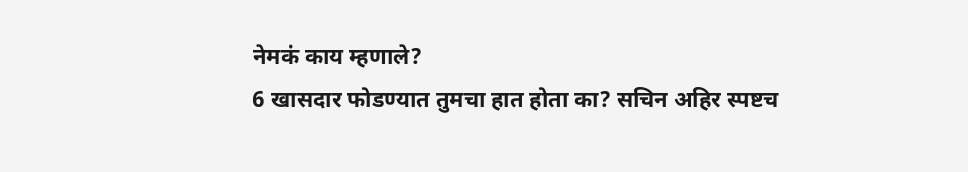नेमकं काय म्हणाले?
6 खासदार फोडण्यात तुमचा हात होता का? सचिन अहिर स्पष्टच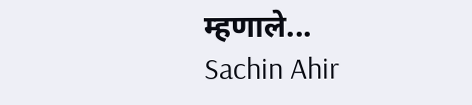म्हणाले...
Sachin Ahir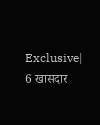Exclusive| 6 खासदार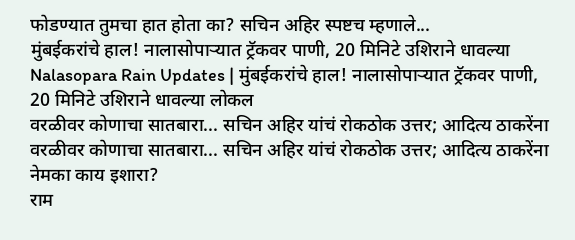फोडण्यात तुमचा हात होता का? सचिन अहिर स्पष्टच म्हणाले...
मुंबईकरांचे हाल! नालासोपाऱ्यात ट्रॅकवर पाणी, 20 मिनिटे उशिराने धावल्या
Nalasopara Rain Updates | मुंबईकरांचे हाल! नालासोपाऱ्यात ट्रॅकवर पाणी, 20 मिनिटे उशिराने धावल्या लोकल
वरळीवर कोणाचा सातबारा... सचिन अहिर यांचं रोकठोक उत्तर; आदित्य ठाकरेंना
वरळीवर कोणाचा सातबारा... सचिन अहिर यांचं रोकठोक उत्तर; आदित्य ठाकरेंना नेमका काय इशारा?
राम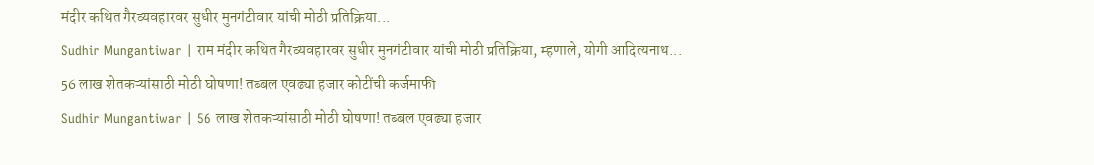मंदीर कथित गैरव्यवहारवर सुधीर मुनगंटीवार यांची मोठी प्रतिक्रिया...
Sudhir Mungantiwar | राम मंदीर कथित गैरव्यवहारवर सुधीर मुनगंटीवार यांची मोठी प्रतिक्रिया, म्हणाले, योगी आदित्यनाथ...
56 लाख शेतकऱ्यांसाठी मोठी घोषणा! तब्बल एवढ्या हजार कोटींची कर्जमाफी
Sudhir Mungantiwar | 56 लाख शेतकऱ्यांसाठी मोठी घोषणा! तब्बल एवढ्या हजार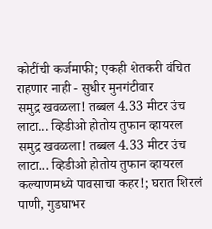कोटींची कर्जमाफी; एकही शेतकरी वंचित राहणार नाही - सुधीर मुनगंटीवार
समुद्र खवळला! तब्बल 4.33 मीटर उंच लाटा... व्हिडीओ होतोय तुफान व्हायरल
समुद्र खवळला! तब्बल 4.33 मीटर उंच लाटा... व्हिडीओ होतोय तुफान व्हायरल
कल्याणमध्ये पावसाचा कहर!; घरात शिरलं पाणी, गुडघाभर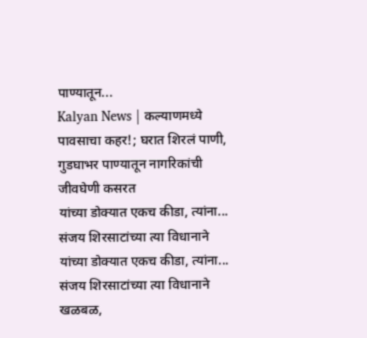पाण्यातून...
Kalyan News | कल्याणमध्ये पावसाचा कहर!; घरात शिरलं पाणी, गुडघाभर पाण्यातून नागरिकांची जीवघेणी कसरत
यांच्या डोक्यात एकच कीडा, त्यांना... संजय शिरसाटांच्या त्या विधानाने
यांच्या डोक्यात एकच कीडा, त्यांना... संजय शिरसाटांच्या त्या विधानाने खळबळ,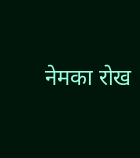नेमका रोख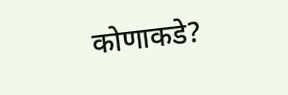कोणाकडे?